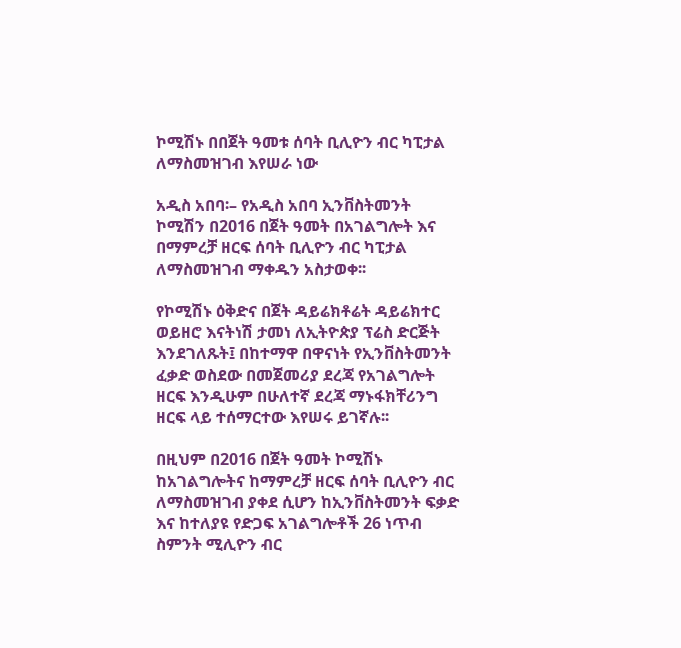ኮሚሽኑ በበጀት ዓመቱ ሰባት ቢሊዮን ብር ካፒታል ለማስመዝገብ እየሠራ ነው

አዲስ አበባ፡– የአዲስ አበባ ኢንቨስትመንት ኮሚሽን በ2016 በጀት ዓመት በአገልግሎት እና በማምረቻ ዘርፍ ሰባት ቢሊዮን ብር ካፒታል ለማስመዝገብ ማቀዱን አስታወቀ፡፡

የኮሚሽኑ ዕቅድና በጀት ዳይሬክቶሬት ዳይሬክተር ወይዘሮ እናትነሽ ታመነ ለኢትዮጵያ ፕሬስ ድርጅት እንደገለጹት፤ በከተማዋ በዋናነት የኢንቨስትመንት ፈቃድ ወስደው በመጀመሪያ ደረጃ የአገልግሎት ዘርፍ እንዲሁም በሁለተኛ ደረጃ ማኑፋክቸሪንግ ዘርፍ ላይ ተሰማርተው እየሠሩ ይገኛሉ፡፡

በዚህም በ2016 በጀት ዓመት ኮሚሽኑ ከአገልግሎትና ከማምረቻ ዘርፍ ሰባት ቢሊዮን ብር ለማስመዝገብ ያቀደ ሲሆን ከኢንቨስትመንት ፍቃድ እና ከተለያዩ የድጋፍ አገልግሎቶች 26 ነጥብ ስምንት ሚሊዮን ብር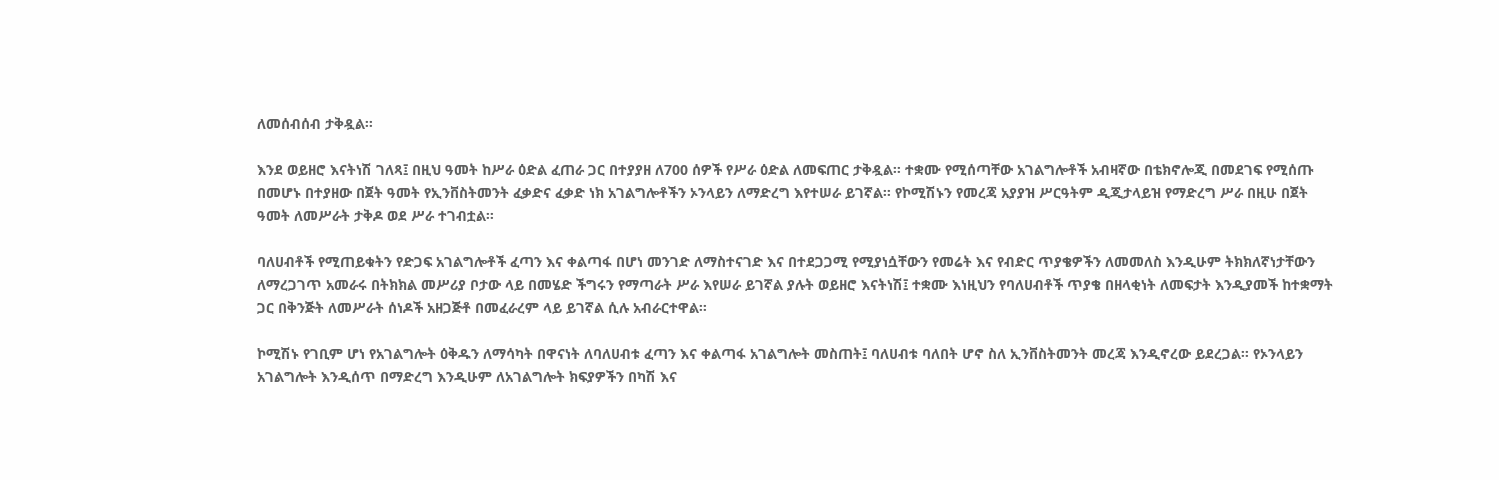ለመሰብሰብ ታቅዷል፡፡

እንደ ወይዘሮ እናትነሽ ገለጻ፤ በዚህ ዓመት ከሥራ ዕድል ፈጠራ ጋር በተያያዘ ለ700 ሰዎች የሥራ ዕድል ለመፍጠር ታቅዷል፡፡ ተቋሙ የሚሰጣቸው አገልግሎቶች አብዛኛው በቴክኖሎጂ በመደገፍ የሚሰጡ በመሆኑ በተያዘው በጀት ዓመት የኢንቨስትመንት ፈቃድና ፈቃድ ነክ አገልግሎቶችን ኦንላይን ለማድረግ እየተሠራ ይገኛል፡፡ የኮሚሽኑን የመረጃ አያያዝ ሥርዓትም ዲጂታላይዝ የማድረግ ሥራ በዚሁ በጀት ዓመት ለመሥራት ታቅዶ ወደ ሥራ ተገብቷል፡፡

ባለሀብቶች የሚጠይቁትን የድጋፍ አገልግሎቶች ፈጣን እና ቀልጣፋ በሆነ መንገድ ለማስተናገድ እና በተደጋጋሚ የሚያነሷቸውን የመሬት እና የብድር ጥያቄዎችን ለመመለስ እንዲሁም ትክክለኛነታቸውን ለማረጋገጥ አመራሩ በትክክል መሥሪያ ቦታው ላይ በመሄድ ችግሩን የማጣራት ሥራ እየሠራ ይገኛል ያሉት ወይዘሮ እናትነሽ፤ ተቋሙ እነዚህን የባለሀብቶች ጥያቄ በዘላቂነት ለመፍታት እንዲያመች ከተቋማት ጋር በቅንጅት ለመሥራት ሰነዶች አዘጋጅቶ በመፈራረም ላይ ይገኛል ሲሉ አብራርተዋል፡፡

ኮሚሽኑ የገቢም ሆነ የአገልግሎት ዕቅዱን ለማሳካት በዋናነት ለባለሀብቱ ፈጣን እና ቀልጣፋ አገልግሎት መስጠት፤ ባለሀብቱ ባለበት ሆኖ ስለ ኢንቨስትመንት መረጃ እንዲኖረው ይደረጋል፡፡ የኦንላይን አገልግሎት እንዲሰጥ በማድረግ እንዲሁም ለአገልግሎት ክፍያዎችን በካሽ እና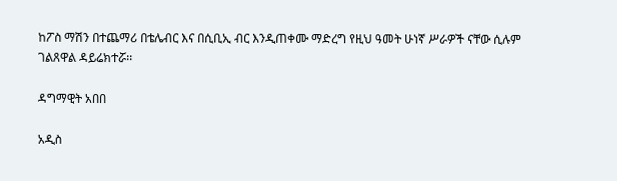ከፖስ ማሽን በተጨማሪ በቴሌብር እና በሲቢኢ ብር እንዲጠቀሙ ማድረግ የዚህ ዓመት ሁነኛ ሥራዎች ናቸው ሲሉም ገልጸዋል ዳይሬክተሯ፡፡

ዳግማዊት አበበ

አዲስ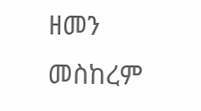ዘመን  መስከረም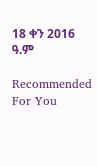18 ቀን 2016 ዓ.ም

Recommended For You